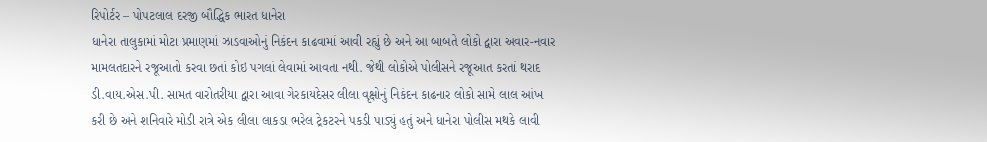રિપોર્ટર – પોપટલાલ દરજી બૌદ્ધિક ભારત ધાનેરા
ધાનેરા તાલુકામાં મોટા પ્રમાણમાં ઝાડવાઓનું નિકંદન કાઢવામાં આવી રહ્યું છે અને આ બાબતે લોકો દ્વારા અવાર-નવાર મામલતદારને રજૂઆતો કરવા છતાં કોઇ પગલાં લેવામાં આવતા નથી. જેથી લોકોએ પોલીસને રજૂઆત કરતાં થરાદ ડી.વાય.એસ.પી. સામત વારોતરીયા દ્વારા આવા ગેરકાયદેસર લીલા વૃક્ષોનું નિકંદન કાઢનાર લોકો સામે લાલ આંખ કરી છે અને શનિવારે મોડી રાત્રે એક લીલા લાકડા ભરેલ ટ્રેકટરને પકડી પાડ્યું હતું અને ધાનેરા પોલીસ મથકે લાવી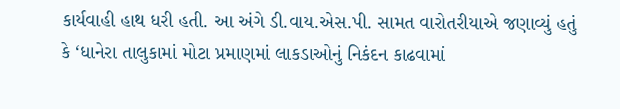કાર્યવાહી હાથ ધરી હતી. આ અંગે ડી.વાય.એસ.પી. સામત વારોતરીયાએ જણાવ્યું હતું કે ‘ધાનેરા તાલુકામાં મોટા પ્રમાણમાં લાકડાઓનું નિકંદન કાઢવામાં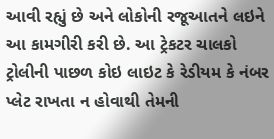આવી રહ્યું છે અને લોકોની રજૂઆતને લઇને આ કામગીરી કરી છે. આ ટ્રેકટર ચાલકો ટ્રોલીની પાછળ કોઇ લાઇટ કે રેડીયમ કે નંબર પ્લેટ રાખતા ન હોવાથી તેમની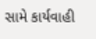સામે કાર્યવાહી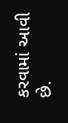કરવામાં આવી છે.